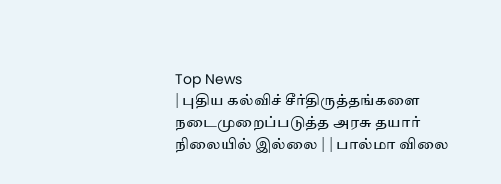Top News
| புதிய கல்விச் சீர்திருத்தங்களை நடைமுறைப்படுத்த அரசு தயார் நிலையில் இல்லை | | பால்மா விலை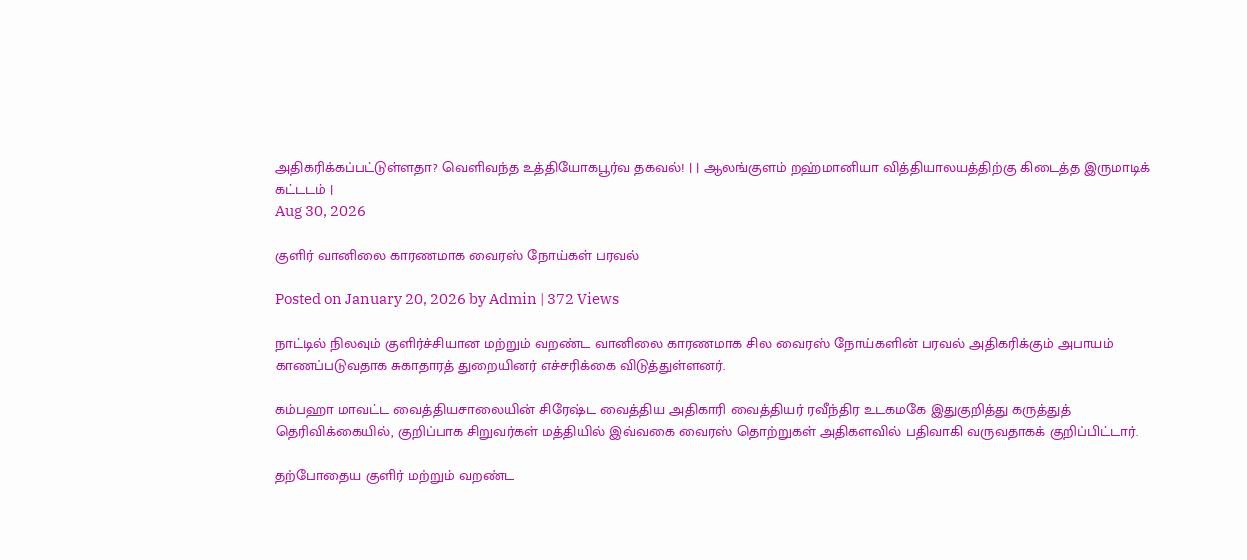அதிகரிக்கப்பட்டுள்ளதா? வெளிவந்த உத்தியோகபூர்வ தகவல்! | | ஆலங்குளம் றஹ்மானியா வித்தியாலயத்திற்கு கிடைத்த இருமாடிக் கட்டடம் |
Aug 30, 2026

குளிர் வானிலை காரணமாக வைரஸ் நோய்கள் பரவல்

Posted on January 20, 2026 by Admin | 372 Views

நாட்டில் நிலவும் குளிர்ச்சியான மற்றும் வறண்ட வானிலை காரணமாக சில வைரஸ் நோய்களின் பரவல் அதிகரிக்கும் அபாயம் காணப்படுவதாக சுகாதாரத் துறையினர் எச்சரிக்கை விடுத்துள்ளனர்.

கம்பஹா மாவட்ட வைத்தியசாலையின் சிரேஷ்ட வைத்திய அதிகாரி வைத்தியர் ரவீந்திர உடகமகே இதுகுறித்து கருத்துத் தெரிவிக்கையில், குறிப்பாக சிறுவர்கள் மத்தியில் இவ்வகை வைரஸ் தொற்றுகள் அதிகளவில் பதிவாகி வருவதாகக் குறிப்பிட்டார்.

தற்போதைய குளிர் மற்றும் வறண்ட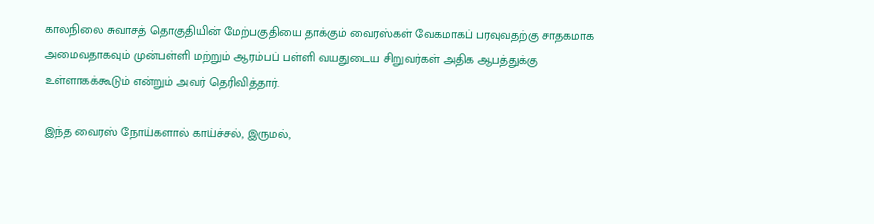காலநிலை சுவாசத் தொகுதியின் மேற்பகுதியை தாக்கும் வைரஸ்கள் வேகமாகப் பரவுவதற்கு சாதகமாக அமைவதாகவும் முன்பள்ளி மற்றும் ஆரம்பப் பள்ளி வயதுடைய சிறுவர்கள் அதிக ஆபத்துக்கு உள்ளாகக்கூடும் என்றும் அவர் தெரிவித்தார்.

இந்த வைரஸ் நோய்களால் காய்ச்சல், இருமல்,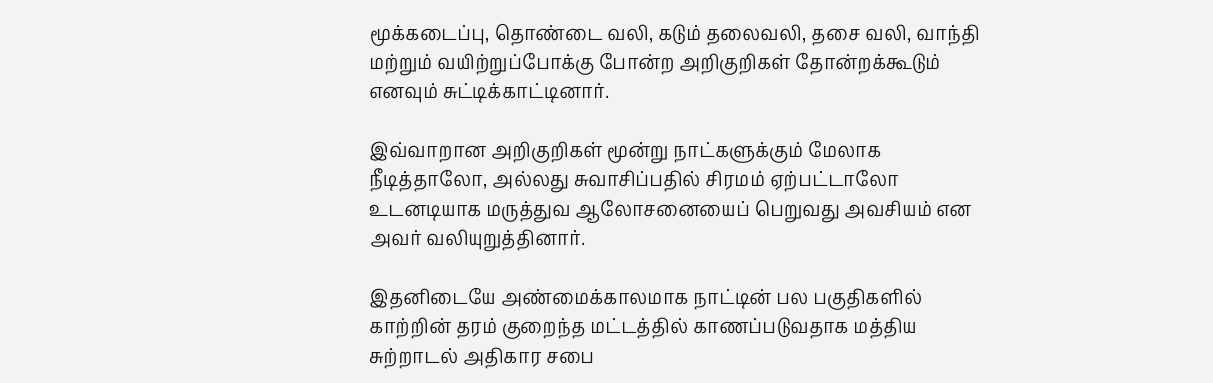மூக்கடைப்பு, தொண்டை வலி, கடும் தலைவலி, தசை வலி, வாந்தி மற்றும் வயிற்றுப்போக்கு போன்ற அறிகுறிகள் தோன்றக்கூடும் எனவும் சுட்டிக்காட்டினார்.

இவ்வாறான அறிகுறிகள் மூன்று நாட்களுக்கும் மேலாக நீடித்தாலோ, அல்லது சுவாசிப்பதில் சிரமம் ஏற்பட்டாலோ உடனடியாக மருத்துவ ஆலோசனையைப் பெறுவது அவசியம் என அவர் வலியுறுத்தினார்.

இதனிடையே அண்மைக்காலமாக நாட்டின் பல பகுதிகளில் காற்றின் தரம் குறைந்த மட்டத்தில் காணப்படுவதாக மத்திய சுற்றாடல் அதிகார சபை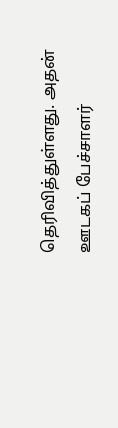தெரிவித்துள்ளது. அதன் ஊடகப் பேச்சாளர்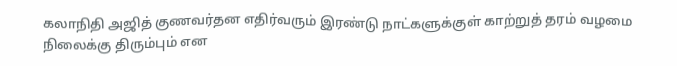கலாநிதி அஜித் குணவர்தன எதிர்வரும் இரண்டு நாட்களுக்குள் காற்றுத் தரம் வழமை நிலைக்கு திரும்பும் என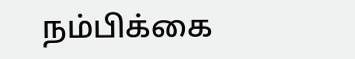நம்பிக்கை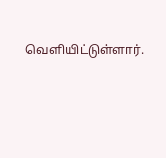வெளியிட்டுள்ளார்.